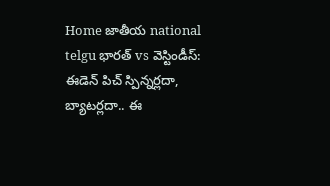Home జాతీయ national telgu భారత్ vs వెస్టిండీస్: ఈడెన్ పిచ్ స్పిన్నర్లదా, బ్యాటర్లదా.. ఈ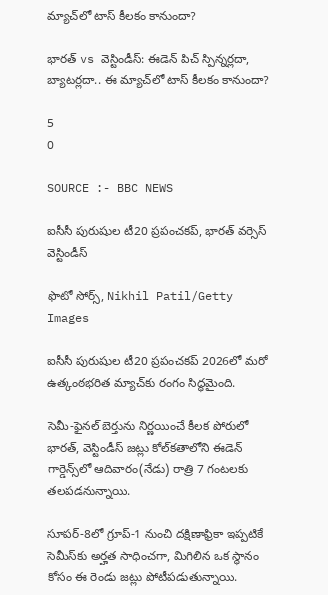మ్యాచ్‌లో టాస్ కీలకం కానుందా?

భారత్ vs వెస్టిండీస్: ఈడెన్ పిచ్ స్పిన్నర్లదా, బ్యాటర్లదా.. ఈ మ్యాచ్‌లో టాస్ కీలకం కానుందా?

5
0

SOURCE :- BBC NEWS

ఐసీసీ పురుషుల టీ20 ప్రపంచకప్, భారత్ వర్సెస్ వెస్టిండీస్

ఫొటో సోర్స్, Nikhil Patil/Getty Images

ఐసీసీ పురుషుల టీ20 ప్రపంచకప్ 2026లో మరో ఉత్కంఠభరిత మ్యాచ్‌కు రంగం సిద్ధమైంది.

సెమీ-ఫైనల్ బెర్తును నిర్ణయించే కీలక పోరులో భారత్, వెస్టిండీస్ జట్లు కోల్‌కతాలోని ఈడెన్ గార్డెన్స్‌లో ఆదివారం(నేడు) రాత్రి 7 గంటలకు తలపడనున్నాయి.

సూపర్-8లో గ్రూప్-1 నుంచి దక్షిణాఫ్రికా ఇప్పటికే సెమీస్‌కు అర్హత సాధించగా, మిగిలిన ఒక స్థానం కోసం ఈ రెండు జట్లు పోటీపడుతున్నాయి.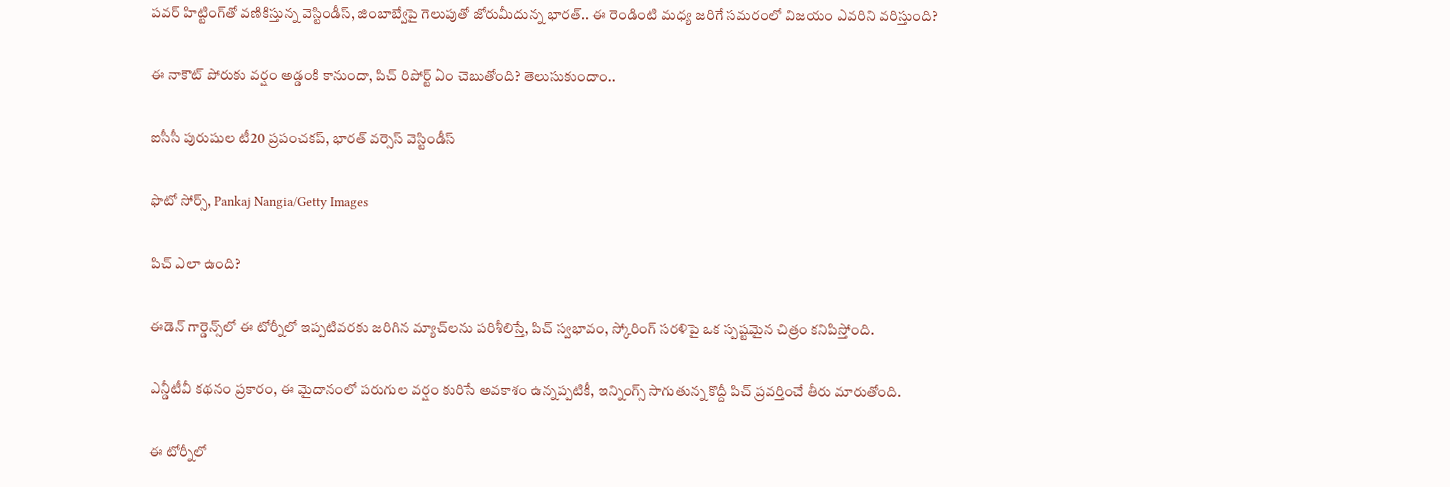పవర్‌ హిట్టింగ్‌తో వణికిస్తున్న వెస్టిండీస్‌, జింబాబ్వేపై గెలుపుతో జోరుమీదున్న భారత్.. ఈ రెండింటి మధ్య జరిగే సమరంలో విజయం ఎవరిని వరిస్తుంది?

ఈ నాకౌట్ పోరుకు వర్షం అడ్డంకి కానుందా, పిచ్ రిపోర్ట్ ఏం చెబుతోంది? తెలుసుకుందాం..

ఐసీసీ పురుషుల టీ20 ప్రపంచకప్, భారత్ వర్సెస్ వెస్టిండీస్

ఫొటో సోర్స్, Pankaj Nangia/Getty Images

పిచ్ ఎలా ఉంది?

ఈడెన్ గార్డెన్స్‌లో ఈ టోర్నీలో ఇప్పటివరకు జరిగిన మ్యాచ్‌లను పరిశీలిస్తే, పిచ్ స్వభావం, స్కోరింగ్ సరళిపై ఒక స్పష్టమైన చిత్రం కనిపిస్తోంది.

ఎన్డీటీవీ కథనం ప్రకారం, ఈ మైదానంలో పరుగుల వర్షం కురిసే అవకాశం ఉన్నప్పటికీ, ఇన్నింగ్స్ సాగుతున్న కొద్దీ పిచ్ ప్రవర్తించే తీరు మారుతోంది.

ఈ టోర్నీలో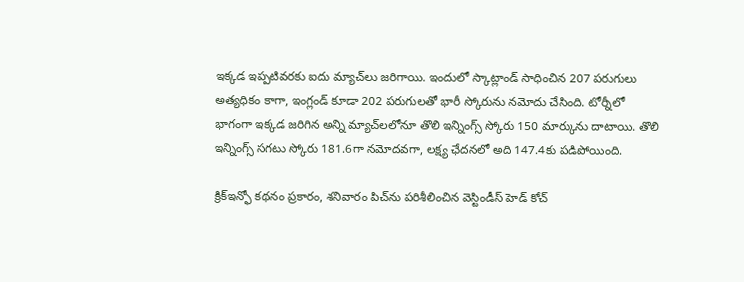ఇక్కడ ఇప్పటివరకు ఐదు మ్యాచ్‌లు జరిగాయి. ఇందులో స్కాట్లాండ్ సాధించిన 207 పరుగులు అత్యధికం కాగా, ఇంగ్లండ్ కూడా 202 పరుగులతో భారీ స్కోరును నమోదు చేసింది. టోర్నీలో భాగంగా ఇక్కడ జరిగిన అన్ని మ్యాచ్‌లలోనూ తొలి ఇన్నింగ్స్ స్కోరు 150 మార్కును దాటాయి. తొలి ఇన్నింగ్స్ సగటు స్కోరు 181.6గా నమోదవగా, లక్ష్య ఛేదనలో అది 147.4కు పడిపోయింది.

క్రిక్‌ఇన్ఫో కథనం ప్రకారం, శనివారం పిచ్‌ను పరిశీలించిన వెస్టిండీస్ హెడ్ కోచ్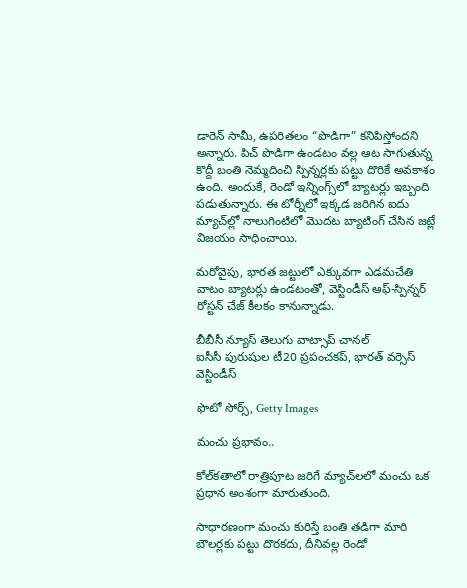డారెన్ సామీ, ఉపరితలం “పొడిగా” కనిపిస్తోందని అన్నారు. పిచ్ పొడిగా ఉండటం వల్ల ఆట సాగుతున్న కొద్దీ బంతి నెమ్మదించి స్పిన్నర్లకు పట్టు దొరికే అవకాశం ఉంది. అందుకే, రెండో ఇన్నింగ్స్‌లో బ్యాటర్లు ఇబ్బంది పడుతున్నారు. ఈ టోర్నీలో ఇక్కడ జరిగిన ఐదు మ్యాచ్‌ల్లో నాలుగింటిలో మొదట బ్యాటింగ్ చేసిన జట్లే విజయం సాధించాయి.

మరోవైపు, భారత జట్టులో ఎక్కువగా ఎడమచేతి వాటం బ్యాటర్లు ఉండటంతో, వెస్టిండీస్ ఆఫ్-స్పిన్నర్ రోస్టన్ చేజ్ కీలకం కానున్నాడు.

బీబీసీ న్యూస్ తెలుగు వాట్సాప్ చానల్‌
ఐసీసీ పురుషుల టీ20 ప్రపంచకప్, భారత్ వర్సెస్ వెస్టిండీస్

ఫొటో సోర్స్, Getty Images

మంచు ప్రభావం..

కోల్‌కతాలో రాత్రిపూట జరిగే మ్యాచ్‌లలో మంచు ఒక ప్రధాన అంశంగా మారుతుంది.

సాధారణంగా మంచు కురిస్తే బంతి తడిగా మారి బౌలర్లకు పట్టు దొరకదు, దీనివల్ల రెండో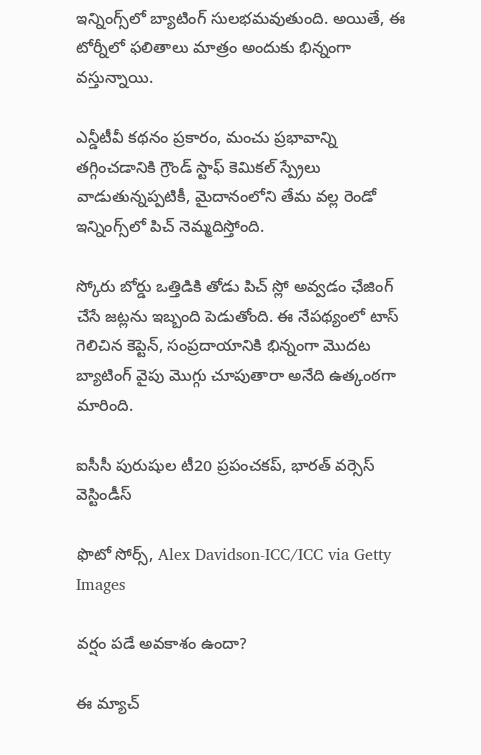ఇన్నింగ్స్‌లో బ్యాటింగ్ సులభమవుతుంది. అయితే, ఈ టోర్నీలో ఫలితాలు మాత్రం అందుకు భిన్నంగా వస్తున్నాయి.

ఎన్డీటీవీ కథనం ప్రకారం, మంచు ప్రభావాన్ని తగ్గించడానికి గ్రౌండ్ స్టాఫ్ కెమికల్ స్ప్రేలు వాడుతున్నప్పటికీ, మైదానంలోని తేమ వల్ల రెండో ఇన్నింగ్స్‌లో పిచ్ నెమ్మదిస్తోంది.

స్కోరు బోర్డు ఒత్తిడికి తోడు పిచ్ స్లో అవ్వడం ఛేజింగ్ చేసే జట్లను ఇబ్బంది పెడుతోంది. ఈ నేపథ్యంలో టాస్ గెలిచిన కెప్టెన్, సంప్రదాయానికి భిన్నంగా మొదట బ్యాటింగ్ వైపు మొగ్గు చూపుతారా అనేది ఉత్కంఠగా మారింది.

ఐసీసీ పురుషుల టీ20 ప్రపంచకప్, భారత్ వర్సెస్ వెస్టిండీస్

ఫొటో సోర్స్, Alex Davidson-ICC/ICC via Getty Images

వర్షం పడే అవకాశం ఉందా?

ఈ మ్యాచ్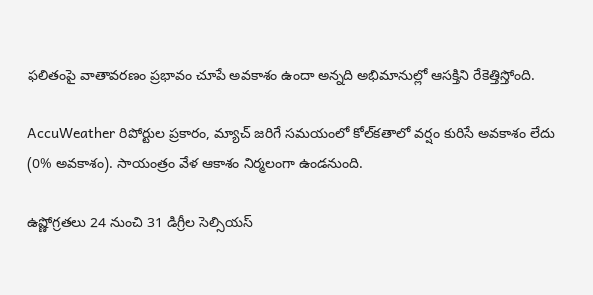ఫలితంపై వాతావరణం ప్రభావం చూపే అవకాశం ఉందా అన్నది అభిమానుల్లో ఆసక్తిని రేకెత్తిస్తోంది.

AccuWeather రిపోర్టుల ప్రకారం, మ్యాచ్ జరిగే సమయంలో కోల్‌కతాలో వర్షం కురిసే అవకాశం లేదు (0% అవకాశం). సాయంత్రం వేళ ఆకాశం నిర్మలంగా ఉండనుంది.

ఉష్ణోగ్రతలు 24 నుంచి 31 డిగ్రీల సెల్సియస్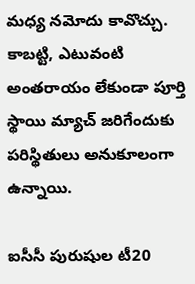మధ్య నమోదు కావొచ్చు. కాబట్టి, ఎటువంటి అంతరాయం లేకుండా పూర్తి స్థాయి మ్యాచ్ జరిగేందుకు పరిస్థితులు అనుకూలంగా ఉన్నాయి.

ఐసీసీ పురుషుల టీ20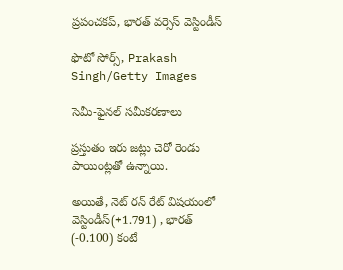ప్రపంచకప్, భారత్ వర్సెస్ వెస్టిండీస్

ఫొటో సోర్స్, Prakash Singh/Getty Images

సెమీ-ఫైనల్ సమీకరణాలు

ప్రస్తుతం ఇరు జట్లు చెరో రెండు పాయింట్లతో ఉన్నాయి.

అయితే, నెట్ రన్ రేట్ విషయంలో వెస్టిండీస్(+1.791) , భారత్ (-0.100) కంటే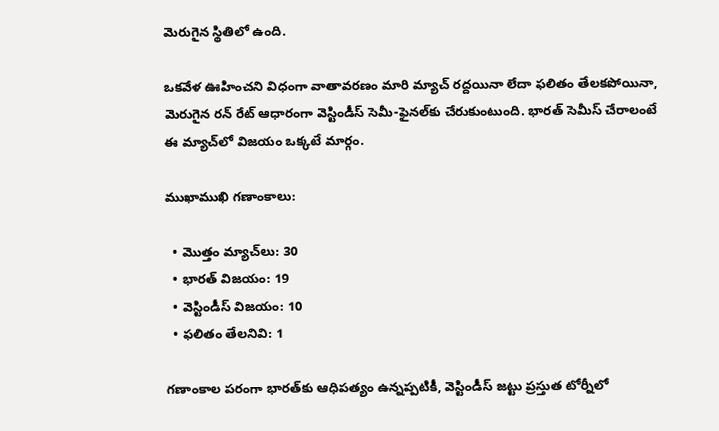మెరుగైన స్థితిలో ఉంది.

ఒకవేళ ఊహించని విధంగా వాతావరణం మారి మ్యాచ్ రద్దయినా లేదా ఫలితం తేలకపోయినా, మెరుగైన రన్ రేట్ ఆధారంగా వెస్టిండీస్ సెమీ-ఫైనల్‌కు చేరుకుంటుంది. భారత్‌ సెమీస్ చేరాలంటే ఈ మ్యాచ్‌లో విజయం ఒక్కటే మార్గం.

ముఖాముఖి గణాంకాలు:

  • మొత్తం మ్యాచ్‌లు: 30
  • భారత్ విజయం: 19
  • వెస్టిండీస్ విజయం: 10
  • ఫలితం తేలనివి: 1

గణాంకాల పరంగా భారత్‌కు ఆధిపత్యం ఉన్నప్పటికీ, వెస్టిండీస్ జట్టు ప్రస్తుత టోర్నీలో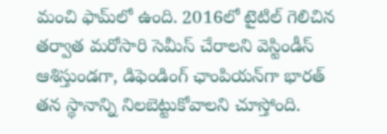మంచి ఫామ్‌లో ఉంది. 2016లో టైటిల్ గెలిచిన తర్వాత మరోసారి సెమీస్ చేరాలని వెస్టిండీస్ ఆశిస్తుండగా, డిఫెండింగ్ ఛాంపియన్‌గా భారత్ తన స్థానాన్ని నిలబెట్టుకోవాలని చూస్తోంది.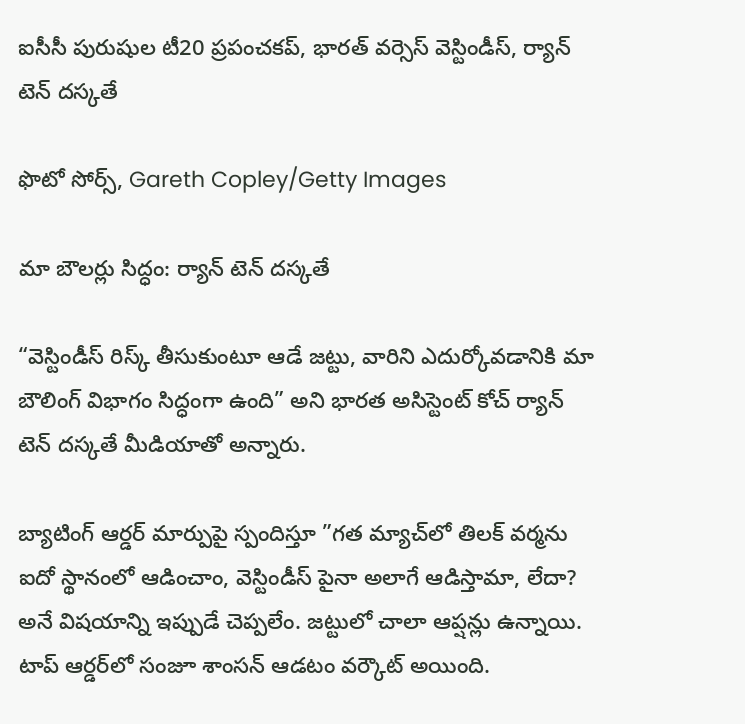ఐసీసీ పురుషుల టీ20 ప్రపంచకప్, భారత్ వర్సెస్ వెస్టిండీస్, ర్యాన్ టెన్ దస్కతే

ఫొటో సోర్స్, Gareth Copley/Getty Images

మా బౌలర్లు సిద్ధం: ర్యాన్ టెన్ దస్కతే

“వెస్టిండీస్ రిస్క్ తీసుకుంటూ ఆడే జట్టు, వారిని ఎదుర్కోవడానికి మా బౌలింగ్ విభాగం సిద్ధంగా ఉంది” అని భారత అసిస్టెంట్ కోచ్ ర్యాన్ టెన్ దస్కతే మీడియాతో అన్నారు.

బ్యాటింగ్ ఆర్డర్ మార్పుపై స్పందిస్తూ ”గ‌త మ్యాచ్‌లో తిల‌క్ వ‌ర్మ‌ను ఐదో స్థానంలో ఆడించాం, వెస్టిండీస్ పైనా అలాగే ఆడిస్తామా, లేదా? అనే విష‌యాన్ని ఇప్పుడే చెప్ప‌లేం. జ‌ట్టులో చాలా ఆప్ష‌న్లు ఉన్నాయి. టాప్ ఆర్డ‌ర్‌లో సంజూ శాంస‌న్ ఆడ‌టం వ‌ర్కౌట్ అయింది.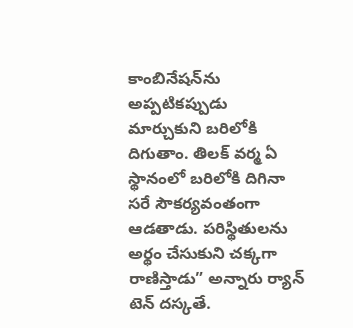కాంబినేష‌న్‌ను అప్ప‌టిక‌ప్పుడు మార్చుకుని బ‌రిలోకి దిగుతాం. తిల‌క్ వ‌ర్మ ఏ స్థానంలో బ‌రిలోకి దిగినా స‌రే సౌక‌ర్య‌వంతంగా ఆడ‌తాడు. ప‌రిస్థితుల‌ను అర్థం చేసుకుని చ‌క్క‌గా రాణిస్తాడు” అన్నారు ర్యాన్ టెన్ దస్కతే.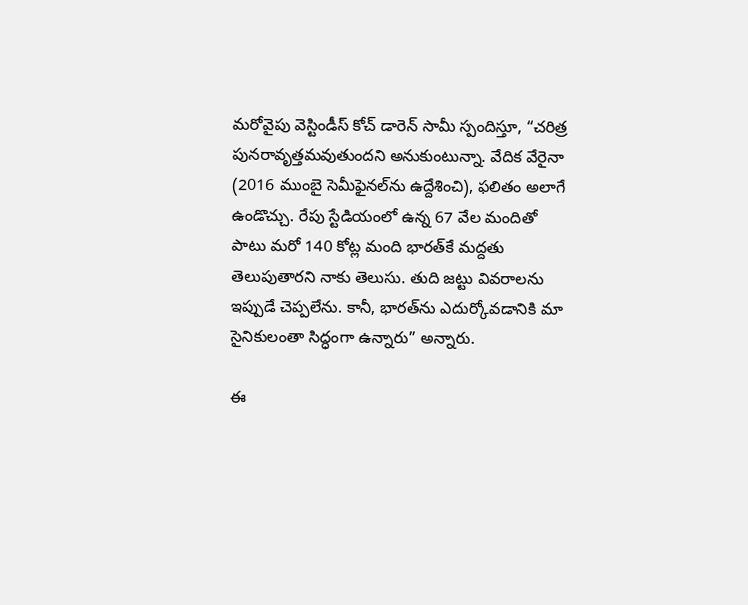మరోవైపు వెస్టిండీస్ కోచ్ డారెన్ సామీ స్పందిస్తూ, “చరిత్ర పునరావృత్తమవుతుందని అనుకుంటున్నా. వేదిక వేరైనా (2016 ముంబై సెమీఫైనల్‌ను ఉద్దేశించి), ఫలితం అలాగే ఉండొచ్చు. రేపు స్టేడియంలో ఉన్న 67 వేల మందితో పాటు మరో 140 కోట్ల మంది భారత్‌కే మద్దతు తెలుపుతారని నాకు తెలుసు. తుది జట్టు వివరాలను ఇప్పుడే చెప్పలేను. కానీ, భారత్‌ను ఎదుర్కోవడానికి మా సైనికులంతా సిద్ధంగా ఉన్నారు” అన్నారు.

ఈ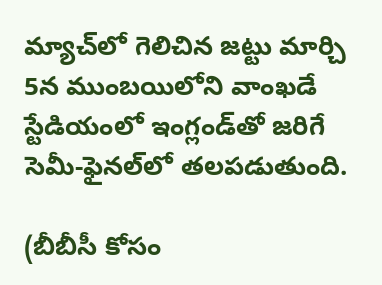మ్యాచ్‌లో గెలిచిన జట్టు మార్చి 5న ముంబయిలోని వాంఖడే స్టేడియంలో ఇంగ్లండ్‌తో జరిగే సెమీ-ఫైనల్‌లో తలపడుతుంది.

(బీబీసీ కోసం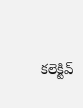కలెక్టివ్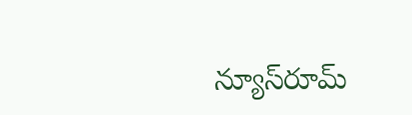న్యూస్‌రూమ్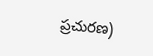ప్రచురణ)